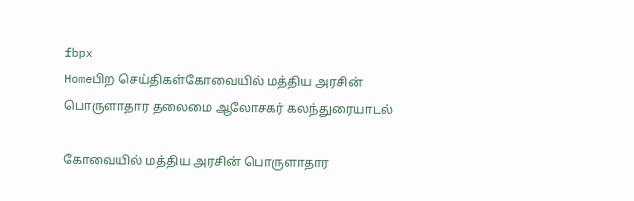fbpx
Homeபிற செய்திகள்கோவையில் மத்திய அரசின் பொருளாதார தலைமை ஆலோசகர் கலந்துரையாடல்

கோவையில் மத்திய அரசின் பொருளாதார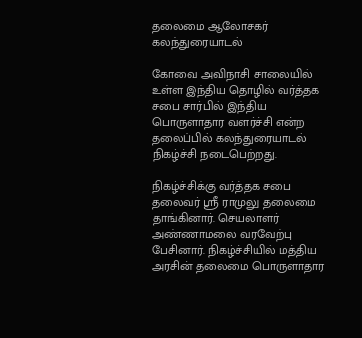தலைமை ஆலோசகர் கலந்துரையாடல்

கோவை அவிநாசி சாலையில் உள்ள இந்திய தொழில் வர்த்தக சபை சார்பில் இந்திய பொருளாதார வளர்ச்சி என்ற தலைப்பில் கலந்துரையாடல் நிகழ்ச்சி நடைபெற்றது.

நிகழ்ச்சிக்கு வர்த்தக சபை தலைவர் ஸ்ரீ ராமுலு தலைமை தாங்கினார். செயலாளர் அண்ணாமலை வரவேற்பு பேசினார். நிகழ்ச்சியில் மத்திய அரசின் தலைமை பொருளாதார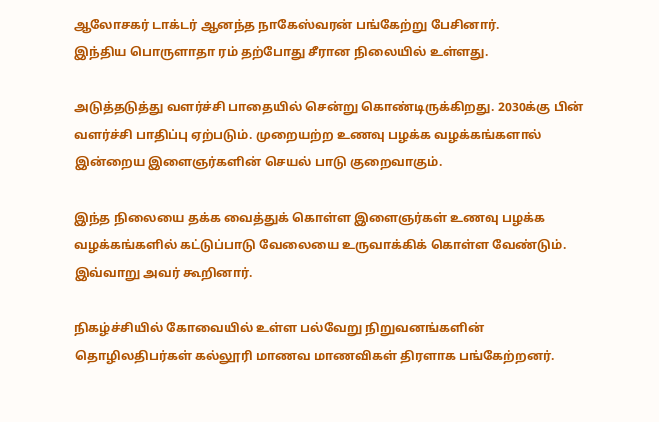ஆலோசகர் டாக்டர் ஆனந்த நாகேஸ்வரன் பங்கேற்று பேசினார்.
இந்திய பொருளாதா ரம் தற்போது சீரான நிலையில் உள்ளது.

அடுத்தடுத்து வளர்ச்சி பாதையில் சென்று கொண்டிருக்கிறது. 2030க்கு பின் வளர்ச்சி பாதிப்பு ஏற்படும். முறையற்ற உணவு பழக்க வழக்கங்களால் இன்றைய இளைஞர்களின் செயல் பாடு குறைவாகும்.

இந்த நிலையை தக்க வைத்துக் கொள்ள இளைஞர்கள் உணவு பழக்க வழக்கங்களில் கட்டுப்பாடு வேலையை உருவாக்கிக் கொள்ள வேண்டும். இவ்வாறு அவர் கூறினார்.

நிகழ்ச்சியில் கோவையில் உள்ள பல்வேறு நிறுவனங்களின் தொழிலதிபர்கள் கல்லூரி மாணவ மாணவிகள் திரளாக பங்கேற்றனர்.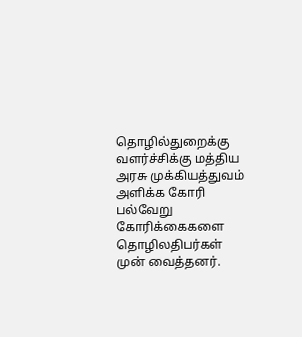தொழில்துறைக்கு வளர்ச்சிக்கு மத்திய அரசு முக்கியத்துவம் அளிக்க கோரி பல்வேறு கோரிக்கைகளை தொழிலதிபர்கள் முன் வைத்தனர்.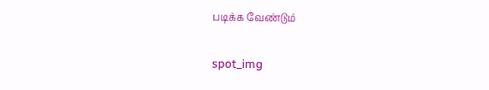படிக்க வேண்டும்

spot_img